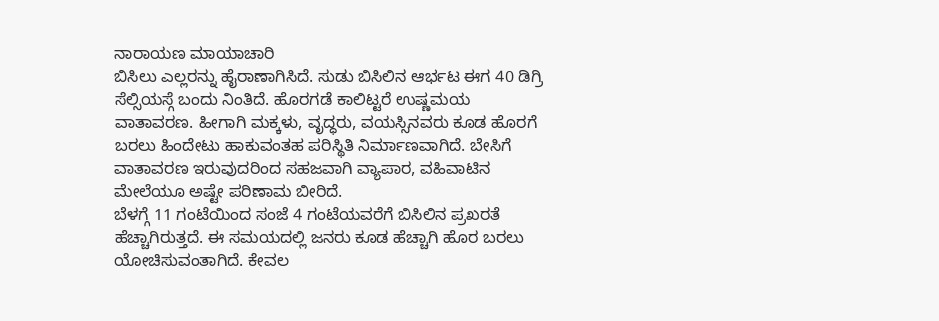ನಾರಾಯಣ ಮಾಯಾಚಾರಿ
ಬಿಸಿಲು ಎಲ್ಲರನ್ನು ಹೈರಾಣಾಗಿಸಿದೆ. ಸುಡು ಬಿಸಿಲಿನ ಆರ್ಭಟ ಈಗ 40 ಡಿಗ್ರಿ ಸೆಲ್ಸಿಯಸ್ಗೆ ಬಂದು ನಿಂತಿದೆ. ಹೊರಗಡೆ ಕಾಲಿಟ್ಟರೆ ಉಷ್ಣಮಯ ವಾತಾವರಣ. ಹೀಗಾಗಿ ಮಕ್ಕಳು, ವೃದ್ಧರು, ವಯಸ್ಸಿನವರು ಕೂಡ ಹೊರಗೆ ಬರಲು ಹಿಂದೇಟು ಹಾಕುವಂತಹ ಪರಿಸ್ಥಿತಿ ನಿರ್ಮಾಣವಾಗಿದೆ. ಬೇಸಿಗೆ ವಾತಾವರಣ ಇರುವುದರಿಂದ ಸಹಜವಾಗಿ ವ್ಯಾಪಾರ, ವಹಿವಾಟಿನ ಮೇಲೆಯೂ ಅಷ್ಟೇ ಪರಿಣಾಮ ಬೀರಿದೆ.
ಬೆಳಗ್ಗೆ 11 ಗಂಟೆಯಿಂದ ಸಂಜೆ 4 ಗಂಟೆಯವರೆಗೆ ಬಿಸಿಲಿನ ಪ್ರಖರತೆ ಹೆಚ್ಚಾಗಿರುತ್ತದೆ. ಈ ಸಮಯದಲ್ಲಿ ಜನರು ಕೂಡ ಹೆಚ್ಚಾಗಿ ಹೊರ ಬರಲು ಯೋಚಿಸುವಂತಾಗಿದೆ. ಕೇವಲ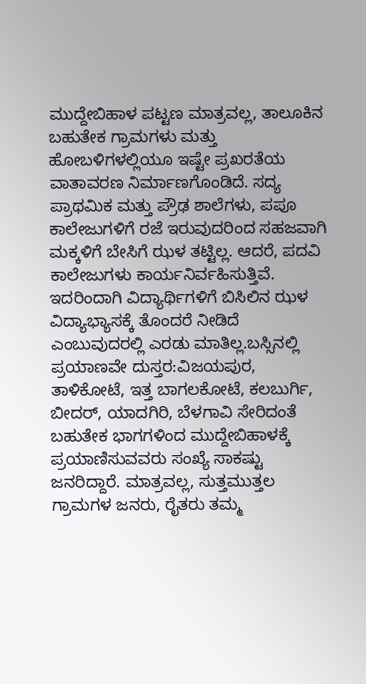ಮುದ್ದೇಬಿಹಾಳ ಪಟ್ಟಣ ಮಾತ್ರವಲ್ಲ, ತಾಲೂಕಿನ ಬಹುತೇಕ ಗ್ರಾಮಗಳು ಮತ್ತು ಹೋಬಳಿಗಳಲ್ಲಿಯೂ ಇಷ್ಟೇ ಪ್ರಖರತೆಯ ವಾತಾವರಣ ನಿರ್ಮಾಣಗೊಂಡಿದೆ. ಸದ್ಯ ಪ್ರಾಥಮಿಕ ಮತ್ತು ಪ್ರೌಢ ಶಾಲೆಗಳು, ಪಪೂ ಕಾಲೇಜುಗಳಿಗೆ ರಜೆ ಇರುವುದರಿಂದ ಸಹಜವಾಗಿ ಮಕ್ಕಳಿಗೆ ಬೇಸಿಗೆ ಝಳ ತಟ್ಟಿಲ್ಲ. ಆದರೆ, ಪದವಿ ಕಾಲೇಜುಗಳು ಕಾರ್ಯನಿರ್ವಹಿಸುತ್ತಿವೆ. ಇದರಿಂದಾಗಿ ವಿದ್ಯಾರ್ಥಿಗಳಿಗೆ ಬಿಸಿಲಿನ ಝಳ ವಿದ್ಯಾಭ್ಯಾಸಕ್ಕೆ ತೊಂದರೆ ನೀಡಿದೆ ಎಂಬುವುದರಲ್ಲಿ ಎರಡು ಮಾತಿಲ್ಲ.ಬಸ್ಸಿನಲ್ಲಿ ಪ್ರಯಾಣವೇ ದುಸ್ತರ:ವಿಜಯಪುರ, ತಾಳಿಕೋಟೆ, ಇತ್ತ ಬಾಗಲಕೋಟೆ, ಕಲಬುರ್ಗಿ, ಬೀದರ್, ಯಾದಗಿರಿ, ಬೆಳಗಾವಿ ಸೇರಿದಂತೆ ಬಹುತೇಕ ಭಾಗಗಳಿಂದ ಮುದ್ದೇಬಿಹಾಳಕ್ಕೆ ಪ್ರಯಾಣಿಸುವವರು ಸಂಖ್ಯೆ ಸಾಕಷ್ಟು ಜನರಿದ್ದಾರೆ. ಮಾತ್ರವಲ್ಲ, ಸುತ್ತಮುತ್ತಲ ಗ್ರಾಮಗಳ ಜನರು, ರೈತರು ತಮ್ಮ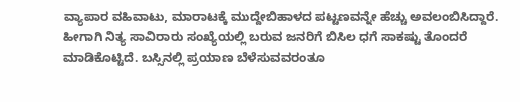ವ್ಯಾಪಾರ ವಹಿವಾಟು, ಮಾರಾಟಕ್ಕೆ ಮುದ್ದೇಬಿಹಾಳದ ಪಟ್ಟಣವನ್ನೇ ಹೆಚ್ಚು ಅವಲಂಬಿಸಿದ್ದಾರೆ. ಹೀಗಾಗಿ ನಿತ್ಯ ಸಾವಿರಾರು ಸಂಖ್ಯೆಯಲ್ಲಿ ಬರುವ ಜನರಿಗೆ ಬಿಸಿಲ ಧಗೆ ಸಾಕಷ್ಟು ತೊಂದರೆ ಮಾಡಿಕೊಟ್ಟಿದೆ. ಬಸ್ಸಿನಲ್ಲಿ ಪ್ರಯಾಣ ಬೆಳೆಸುವವರಂತೂ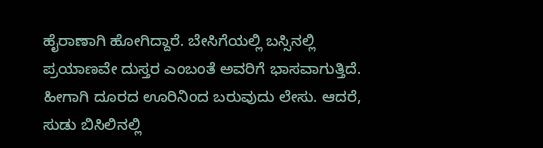ಹೈರಾಣಾಗಿ ಹೋಗಿದ್ದಾರೆ. ಬೇಸಿಗೆಯಲ್ಲಿ ಬಸ್ಸಿನಲ್ಲಿ ಪ್ರಯಾಣವೇ ದುಸ್ತರ ಎಂಬಂತೆ ಅವರಿಗೆ ಭಾಸವಾಗುತ್ತಿದೆ. ಹೀಗಾಗಿ ದೂರದ ಊರಿನಿಂದ ಬರುವುದು ಲೇಸು. ಆದರೆ, ಸುಡು ಬಿಸಿಲಿನಲ್ಲಿ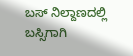ಬಸ್ ನಿಲ್ದಾಣದಲ್ಲಿ ಬಸ್ಸಿಗಾಗಿ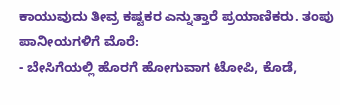ಕಾಯುವುದು ತೀವ್ರ ಕಷ್ಟಕರ ಎನ್ನುತ್ತಾರೆ ಪ್ರಯಾಣಿಕರು. ತಂಪು ಪಾನೀಯಗಳಿಗೆ ಮೊರೆ:
- ಬೇಸಿಗೆಯಲ್ಲಿ ಹೊರಗೆ ಹೋಗುವಾಗ ಟೋಪಿ, ಕೊಡೆ,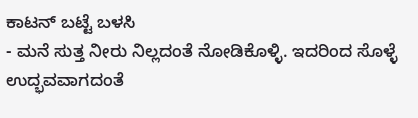ಕಾಟನ್ ಬಟ್ಟೆ ಬಳಸಿ
- ಮನೆ ಸುತ್ತ ನೀರು ನಿಲ್ಲದಂತೆ ನೋಡಿಕೊಳ್ಳಿ. ಇದರಿಂದ ಸೊಳ್ಳೆ ಉದ್ಭವವಾಗದಂತೆ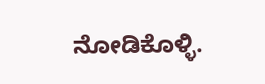ನೋಡಿಕೊಳ್ಳಿ.